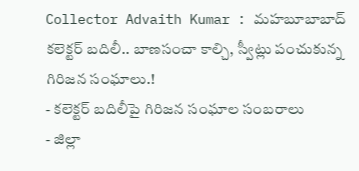Collector Advaith Kumar : మహబూబాబాద్ కలెక్టర్ బదిలీ.. బాణసంచా కాల్చి, స్వీట్లు పంచుకున్న గిరిజన సంఘాలు.!
- కలెక్టర్ బదిలీపై గిరిజన సంఘాల సంబరాలు
- జిల్లా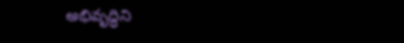అభివృద్ధిని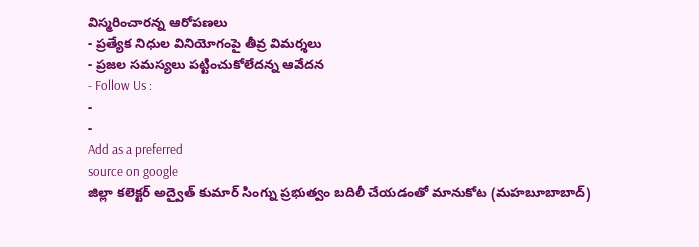విస్మరించారన్న ఆరోపణలు
- ప్రత్యేక నిధుల వినియోగంపై తీవ్ర విమర్శలు
- ప్రజల సమస్యలు పట్టించుకోలేదన్న ఆవేదన
- Follow Us :
-
-
Add as a preferred
source on google
జిల్లా కలెక్టర్ అద్వైత్ కుమార్ సింగ్ను ప్రభుత్వం బదిలీ చేయడంతో మానుకోట (మహబూబాబాద్)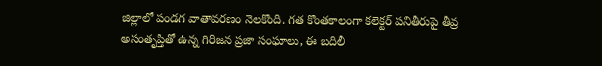జిల్లాలో పండగ వాతావరణం నెలకొంది. గత కొంతకాలంగా కలెక్టర్ పనితీరుపై తీవ్ర అసంతృప్తితో ఉన్న గిరిజన ప్రజా సంఘాలు, ఈ బదిలీ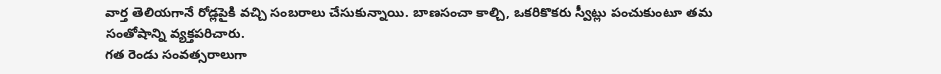వార్త తెలియగానే రోడ్లపైకి వచ్చి సంబరాలు చేసుకున్నాయి. బాణసంచా కాల్చి, ఒకరికొకరు స్వీట్లు పంచుకుంటూ తమ సంతోషాన్ని వ్యక్తపరిచారు.
గత రెండు సంవత్సరాలుగా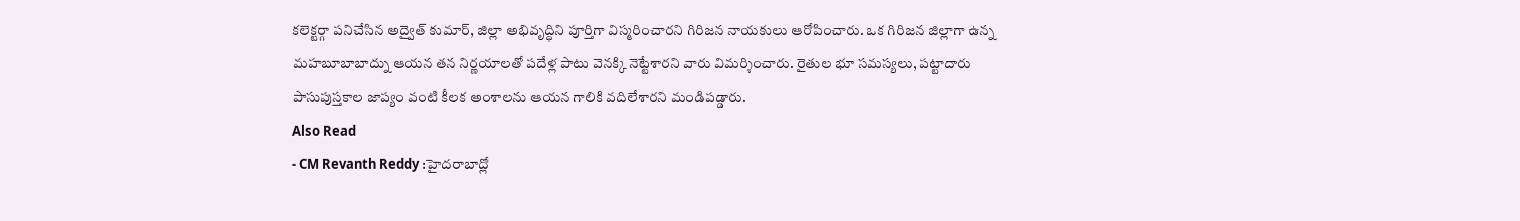కలెక్టర్గా పనిచేసిన అద్వైత్ కుమార్, జిల్లా అభివృద్ధిని పూర్తిగా విస్మరించారని గిరిజన నాయకులు ఆరోపించారు. ఒక గిరిజన జిల్లాగా ఉన్న మహబూబాబాద్ను ఆయన తన నిర్ణయాలతో పదేళ్ల పాటు వెనక్కి నెట్టేశారని వారు విమర్శించారు. రైతుల భూ సమస్యలు, పట్టాదారు పాసుపుస్తకాల జాప్యం వంటి కీలక అంశాలను ఆయన గాలికి వదిలేశారని మండిపడ్డారు.
Also Read
- CM Revanth Reddy :హైదరాబాద్లో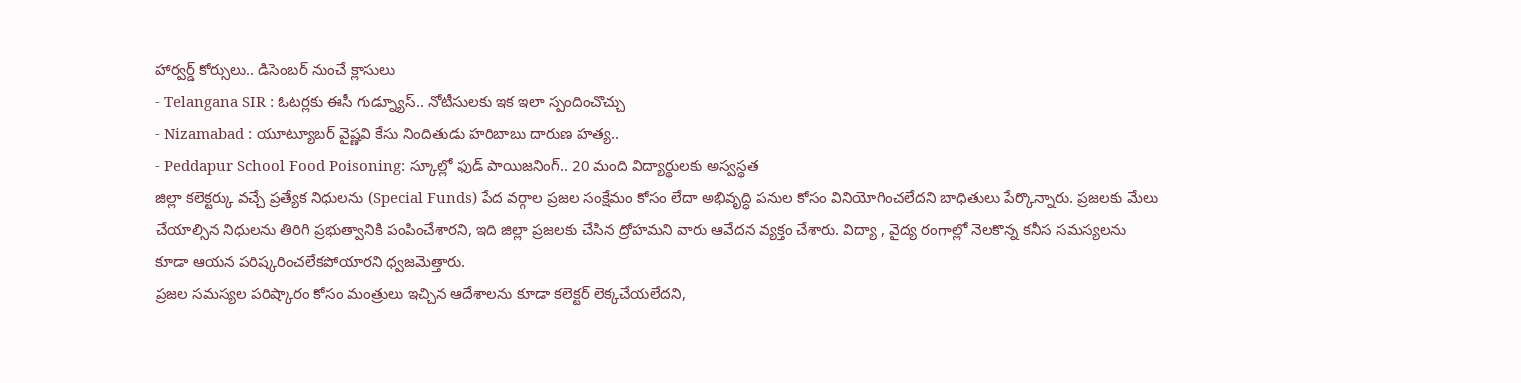హార్వర్డ్ కోర్సులు.. డిసెంబర్ నుంచే క్లాసులు
- Telangana SIR : ఓటర్లకు ఈసీ గుడ్న్యూస్.. నోటీసులకు ఇక ఇలా స్పందించొచ్చు
- Nizamabad : యూట్యూబర్ వైష్ణవి కేసు నిందితుడు హరిబాబు దారుణ హత్య..
- Peddapur School Food Poisoning: స్కూల్లో ఫుడ్ పాయిజనింగ్.. 20 మంది విద్యార్థులకు అస్వస్థత
జిల్లా కలెక్టర్కు వచ్చే ప్రత్యేక నిధులను (Special Funds) పేద వర్గాల ప్రజల సంక్షేమం కోసం లేదా అభివృద్ధి పనుల కోసం వినియోగించలేదని బాధితులు పేర్కొన్నారు. ప్రజలకు మేలు చేయాల్సిన నిధులను తిరిగి ప్రభుత్వానికి పంపించేశారని, ఇది జిల్లా ప్రజలకు చేసిన ద్రోహమని వారు ఆవేదన వ్యక్తం చేశారు. విద్యా , వైద్య రంగాల్లో నెలకొన్న కనీస సమస్యలను కూడా ఆయన పరిష్కరించలేకపోయారని ధ్వజమెత్తారు.
ప్రజల సమస్యల పరిష్కారం కోసం మంత్రులు ఇచ్చిన ఆదేశాలను కూడా కలెక్టర్ లెక్కచేయలేదని,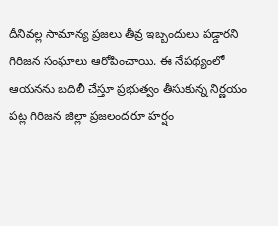దీనివల్ల సామాన్య ప్రజలు తీవ్ర ఇబ్బందులు పడ్డారని గిరిజన సంఘాలు ఆరోపించాయి. ఈ నేపథ్యంలో ఆయనను బదిలీ చేస్తూ ప్రభుత్వం తీసుకున్న నిర్ణయం పట్ల గిరిజన జిల్లా ప్రజలందరూ హర్షం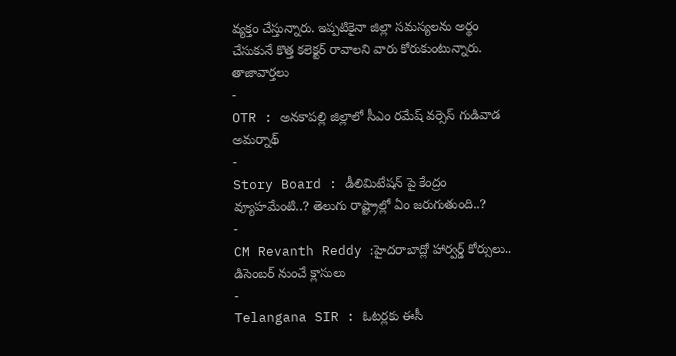వ్యక్తం చేస్తున్నారు. ఇప్పటికైనా జిల్లా సమస్యలను అర్థం చేసుకునే కొత్త కలెక్టర్ రావాలని వారు కోరుకుంటున్నారు.
తాజావార్తలు
-
OTR : అనకాపల్లి జిల్లాలో సీఎం రమేష్ వర్సెస్ గుడివాడ అమర్నాథ్
-
Story Board : డీలిమిటేషన్ పై కేంద్రం వ్యూహమేంటి..? తెలుగు రాష్ట్రాల్లో ఏం జరుగుతుంది..?
-
CM Revanth Reddy :హైదరాబాద్లో హార్వర్డ్ కోర్సులు.. డిసెంబర్ నుంచే క్లాసులు
-
Telangana SIR : ఓటర్లకు ఈసీ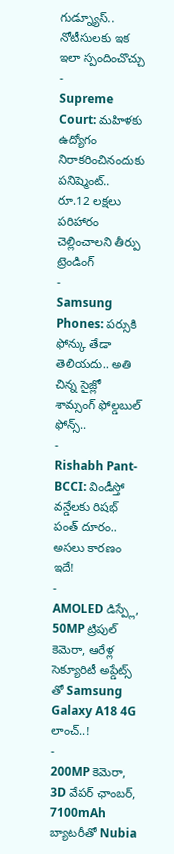గుడ్న్యూస్.. నోటీసులకు ఇక ఇలా స్పందించొచ్చు
-
Supreme Court: మహిళకు ఉద్యోగం నిరాకరించినందుకు పనిష్మెంట్.. రూ.12 లక్షలు పరిహారం చెల్లించాలని తీర్పు
ట్రెండింగ్
-
Samsung Phones: పర్సుకి ఫోన్కు తేడా తెలియదు.. అతి చిన్న సైజ్లో శామ్సంగ్ ఫోల్డబుల్ ఫోన్స్..
-
Rishabh Pant-BCCI: విండీస్తో వన్డేలకు రిషభ్ పంత్ దూరం.. అసలు కారణం ఇదే!
-
AMOLED డిస్ప్లే, 50MP ట్రిపుల్ కెమెరా, ఆరేళ్ల సెక్యూరిటీ అప్డేట్స్ తో Samsung Galaxy A18 4G లాంచ్..!
-
200MP కెమెరా, 3D వేపర్ ఛాంబర్, 7100mAh బ్యాటరీతో Nubia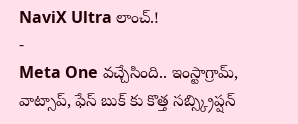NaviX Ultra లాంచ్.!
-
Meta One వచ్చేసింది.. ఇంస్టాగ్రామ్, వాట్సాప్, ఫేస్ బుక్ కు కొత్త సబ్స్క్రిప్షన్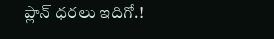ప్లాన్ ధరలు ఇదిగో.!